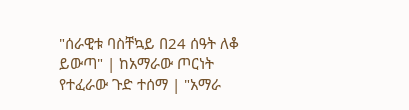"ሰራዊቱ ባስቸኳይ በ24 ሰዓት ለቆ ይውጣ" | ከአማራው ጦርነት የተፈራው ጉድ ተሰማ | "አማራ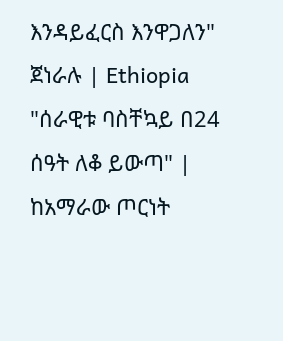እንዳይፈርስ እንዋጋለን" ጀነራሉ | Ethiopia
"ሰራዊቱ ባስቸኳይ በ24 ሰዓት ለቆ ይውጣ" | ከአማራው ጦርነት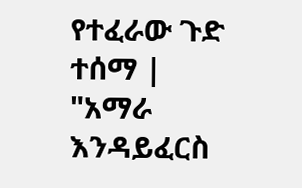የተፈራው ጉድ ተሰማ | "አማራ እንዳይፈርስ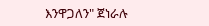እንዋጋለን" ጀነራሉ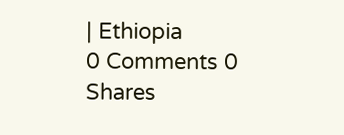| Ethiopia
0 Comments 0 Shares